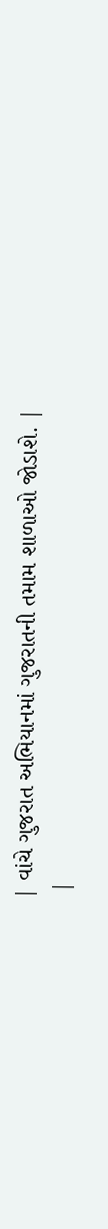| વાંચે ગુજરાત અભિયાનમાં ગુજરાતની તમામ શાળાઓ જોડાશે. |
 |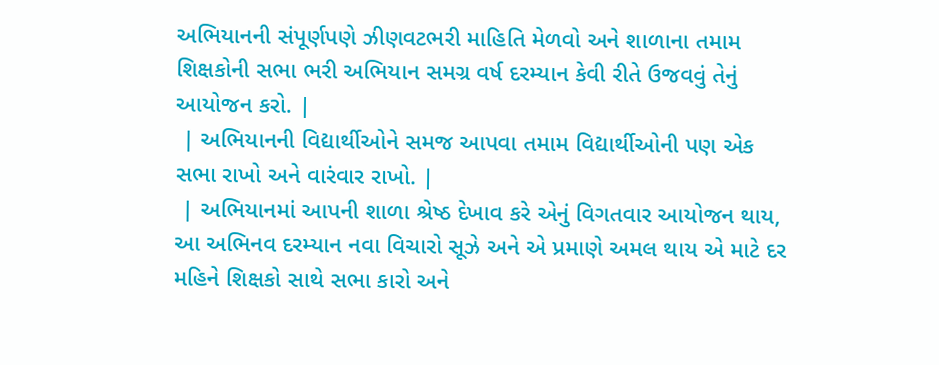અભિયાનની સંપૂર્ણપણે ઝીણવટભરી માહિતિ મેળવો અને શાળાના તમામ શિક્ષકોની સભા ભરી અભિયાન સમગ્ર વર્ષ દરમ્યાન કેવી રીતે ઉજવવું તેનું આયોજન કરો. |
 | અભિયાનની વિદ્યાર્થીઓને સમજ આપવા તમામ વિદ્યાર્થીઓની પણ એક સભા રાખો અને વારંવાર રાખો. |
 | અભિયાનમાં આપની શાળા શ્રેષ્ઠ દેખાવ કરે એનું વિગતવાર આયોજન થાય, આ અભિનવ દરમ્યાન નવા વિચારો સૂઝે અને એ પ્રમાણે અમલ થાય એ માટે દર મહિને શિક્ષકો સાથે સભા કારો અને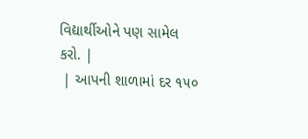વિદ્યાર્થીઓને પણ સામેલ કરો. |
 | આપની શાળામાં દર ૧૫૦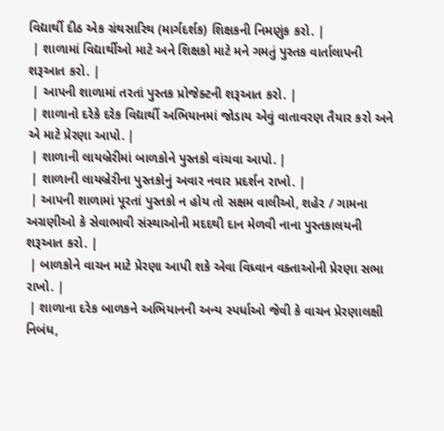વિદ્યાર્થી દીઠ એક ગ્રંથસારિથ (માર્ગદર્શક) શિક્ષકની નિમણુંક કરો. |
 | શાળામાં વિદ્યાર્થીઓ માટે અને શિક્ષકો માટે મને ગમતું પુસ્તક વાર્તાલાપની શરૂઆત કરો. |
 | આપની શાળામાં તરતાં પુસ્તક પ્રોજેક્ટની શરૂઆત કરો. |
 | શાળાનો દરેકે દરેક વિદ્યાર્થી અભિયાનમાં જોડાય એવું વાતાવરણ તૈયાર કરો અને એ માટે પ્રેરણા આપો. |
 | શાળાની લાયબ્રેરીમાં બાળકોને પુસ્તકો વાંચવા આપો. |
 | શાળાની લાયબ્રેરીના પુસ્તકોનું અવાર નવાર પ્રદર્શન રાખો. |
 | આપની શાળામાં પૂરતાં પુસ્તકો ન હોય તો સક્ષમ વાલીઓ, શહેર / ગામના અગ્રણીઓ કે સેવાભાવી સંસ્થાઓની મદદથી દાન મેળવી નાના પુસ્તકાલયની શરૂઆત કરો. |
 | બાળકોને વાચન માટે પ્રેરણા આપી શકે એવા વિધ્વાન વક્તાઓની પ્રેરણા સભા રાખો. |
 | શાળાના દરેક બાળકને અભિયાનની અન્ય સ્પર્ધાઓ જેવી કે વાચન પ્રેરણાલક્ષી નિબંધ,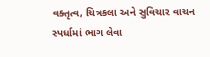વક્તૃત્વ, ચિત્રકલા અને સુવિચાર વાચન સ્પર્ધામાં ભાગ લેવા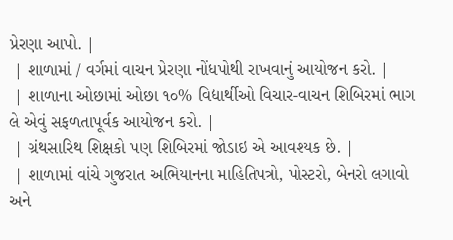પ્રેરણા આપો. |
 | શાળામાં / વર્ગમાં વાચન પ્રેરણા નોંધપોથી રાખવાનું આયોજન કરો. |
 | શાળાના ઓછામાં ઓછા ૧૦% વિદ્યાર્થીઓ વિચાર-વાચન શિબિરમાં ભાગ લે એવું સફળતાપૂર્વક આયોજન કરો. |
 | ગ્રંથસારિથ શિક્ષકો પણ શિબિરમાં જોડાઇ એ આવશ્યક છે. |
 | શાળામાં વાંચે ગુજરાત અભિયાનના માહિતિપત્રો, પોસ્ટરો, બેનરો લગાવો અને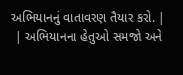અભિયાનનું વાતાવરણ તૈયાર કરો. |
 | અભિયાનના હેતુઓ સમજો અને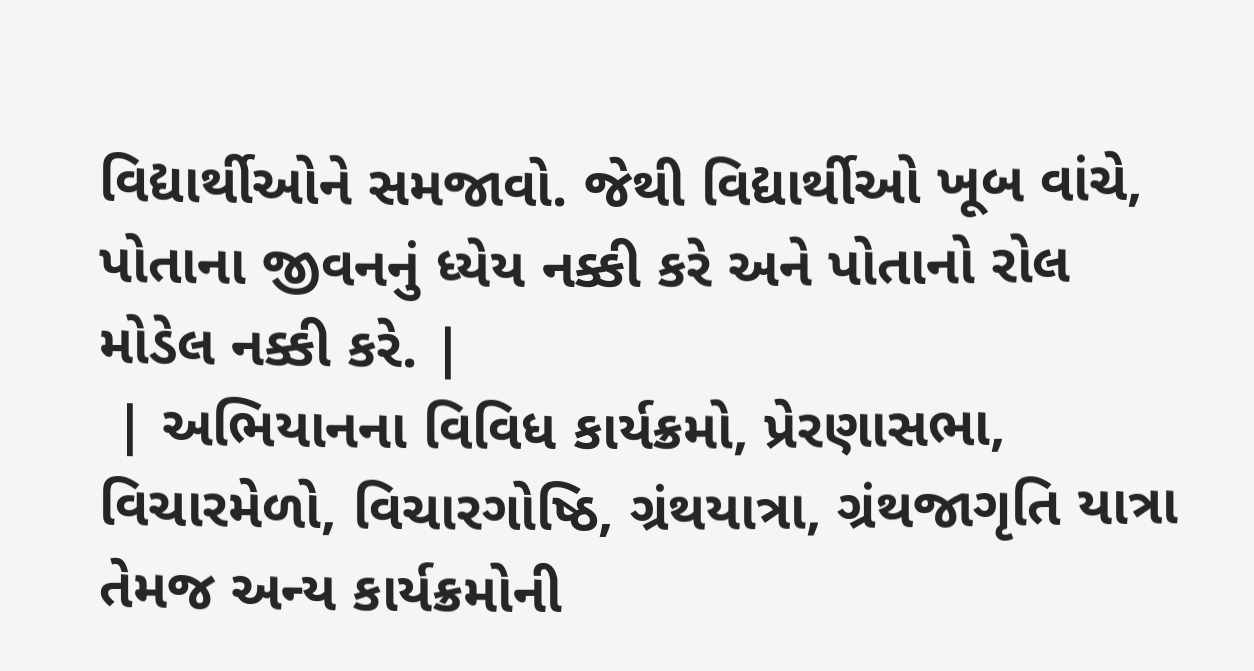વિદ્યાર્થીઓને સમજાવો. જેથી વિદ્યાર્થીઓ ખૂબ વાંચે, પોતાના જીવનનું ધ્યેય નક્કી કરે અને પોતાનો રોલ મોડેલ નક્કી કરે. |
 | અભિયાનના વિવિધ કાર્યક્રમો, પ્રેરણાસભા, વિચારમેળો, વિચારગોષ્ઠિ, ગ્રંથયાત્રા, ગ્રંથજાગૃતિ યાત્રા તેમજ અન્ય કાર્યક્રમોની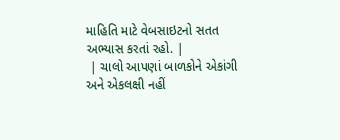માહિતિ માટે વેબસાઇટનો સતત અભ્યાસ કરતાં રહો. |
 | ચાલો આપણાં બાળકોને એકાંગી અને એકલક્ષી નહીં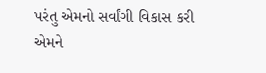પરંતુ એમનો સર્વાંગી વિકાસ કરી એમને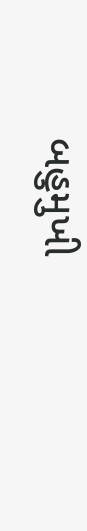બહુમુખી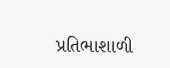પ્રતિભાશાળી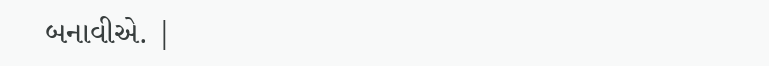બનાવીએ. |